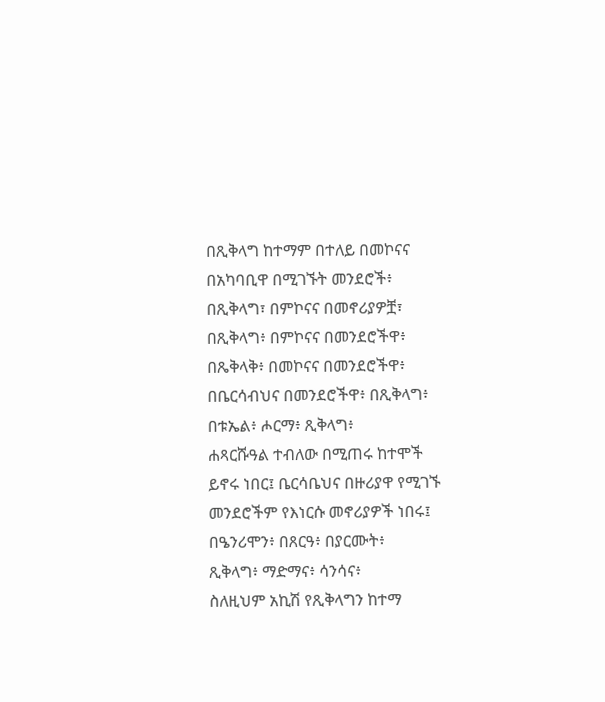በጺቅላግ ከተማም በተለይ በመኮናና በአካባቢዋ በሚገኙት መንደሮች፥
በጺቅላግ፣ በምኮናና በመኖሪያዎቿ፣
በጺቅላግ፥ በምኮናና በመንደሮችዋ፥
በጼቅላቅ፥ በመኮናና በመንደሮችዋ፥
በቤርሳብህና በመንደሮችዋ፥ በጺቅላግ፥
በቱኤል፥ ሖርማ፥ ጺቅላግ፥
ሐጻርሹዓል ተብለው በሚጠሩ ከተሞች ይኖሩ ነበር፤ ቤርሳቤህና በዙሪያዋ የሚገኙ መንደሮችም የእነርሱ መኖሪያዎች ነበሩ፤
በዔንሪሞን፥ በጸርዓ፥ በያርሙት፥
ጺቅላግ፥ ማድማና፥ ሳንሳና፥
ስለዚህም አኪሽ የጺቅላግን ከተማ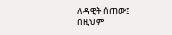ለዳዊት ሰጠው፤ በዚህም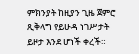ምክንያት ከዚያን ጊዜ ጀምሮ ጺቅላግ የይሁዳ ነገሥታት ይዞታ እንደ ሆነች ቀረች።